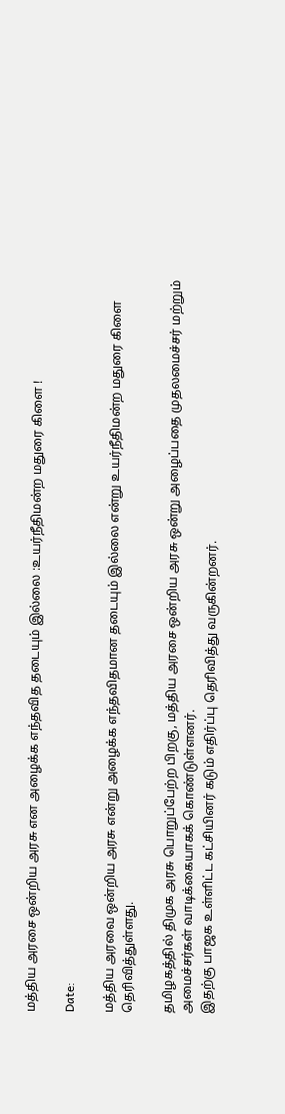மத்திய அரசை ஒன்றிய அரசு என அழைக்க எந்தவித தடையும் இல்லை :உயர்நீதிமன்ற மதுரை கிளை !

Date:

மத்திய அரவை ஒன்றிய அரசு என்று அழைக்க எந்தவிதமான தடையும் இல்லை என்று உயர்நீதிமன்ற மதுரை கிளை தெரிவித்துள்ளது.

தமிழகத்தில் திமுக அரசு பொறுப்பேற்ற பிறகு, மத்திய அரசை ஒன்றிய அரசு ஒன்று அழைப்பதை முதலமைச்சர் மற்றும் அமைச்சர்கள் வாடிக்கையாகக் கொண்டுள்ளனர்.
இதற்கு பாஜக உள்ளிட்ட கட்சியினர் கடும் எதிர்ப்பு தெரிவித்து வருகின்றனர்.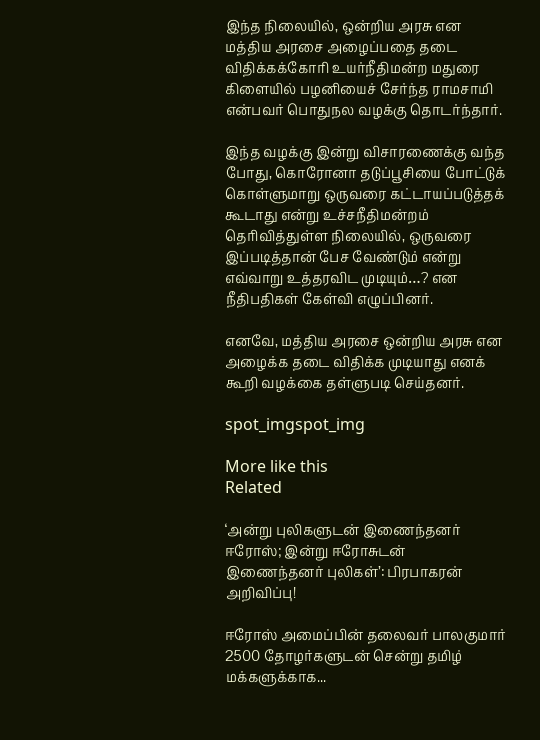இந்த நிலையில், ஒன்றிய அரசு என மத்திய அரசை அழைப்பதை தடை விதிக்கக்கோரி உயர்நீதிமன்ற மதுரை கிளையில் பழனியைச் சேர்ந்த ராமசாமி என்பவர் பொதுநல வழக்கு தொடர்ந்தார்.

இந்த வழக்கு இன்று விசாரணைக்கு வந்த போது, கொரோனா தடுப்பூசியை போட்டுக் கொள்ளுமாறு ஒருவரை கட்டாயப்படுத்தக் கூடாது என்று உச்சநீதிமன்றம் தெரிவித்துள்ள நிலையில், ஒருவரை இப்படித்தான் பேச வேண்டும் என்று எவ்வாறு உத்தரவிட முடியும்…? என நீதிபதிகள் கேள்வி எழுப்பினர்.

எனவே, மத்திய அரசை ஒன்றிய அரசு என அழைக்க தடை விதிக்க முடியாது எனக் கூறி வழக்கை தள்ளுபடி செய்தனர்.

spot_imgspot_img

More like this
Related

‘அன்று புலிகளுடன் இணைந்தனர் ஈரோஸ்; இன்று ஈரோசுடன் இணைந்தனர் புலிகள்’: பிரபாகரன் அறிவிப்பு!

ஈரோஸ் அமைப்பின் தலைவர் பாலகுமார் 2500 தோழர்களுடன் சென்று தமிழ் மக்களுக்காக...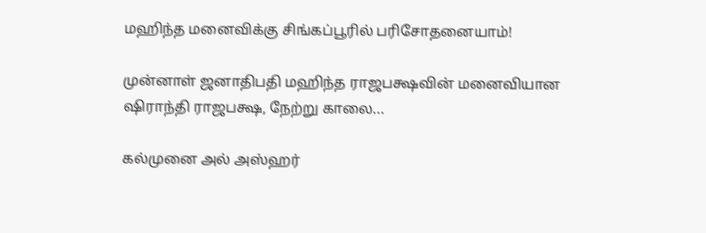மஹிந்த மனைவிக்கு சிங்கப்பூரில் பரிசோதனையாம்!

முன்னாள் ஜனாதிபதி மஹிந்த ராஜபக்ஷவின் மனைவியான ஷிராந்தி ராஜபக்ஷ, நேற்று காலை...

கல்முனை அல் அஸ்ஹர்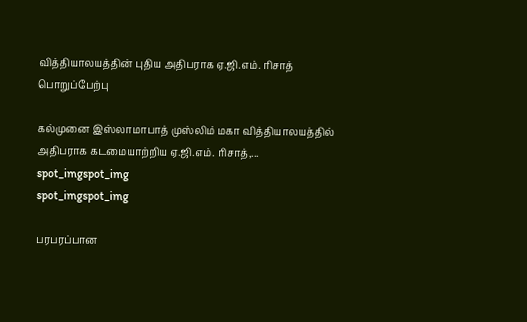வித்தியாலயத்தின் புதிய அதிபராக ஏ.ஜி.எம். ரிசாத் பொறுப்பேற்பு

கல்முனை இஸ்லாமாபாத் முஸ்லிம் மகா வித்தியாலயத்தில் அதிபராக கடமையாற்றிய ஏ.ஜி.எம். ரிசாத்,...
spot_imgspot_img
spot_imgspot_img

பரபரப்பான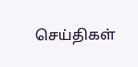செய்திகள்